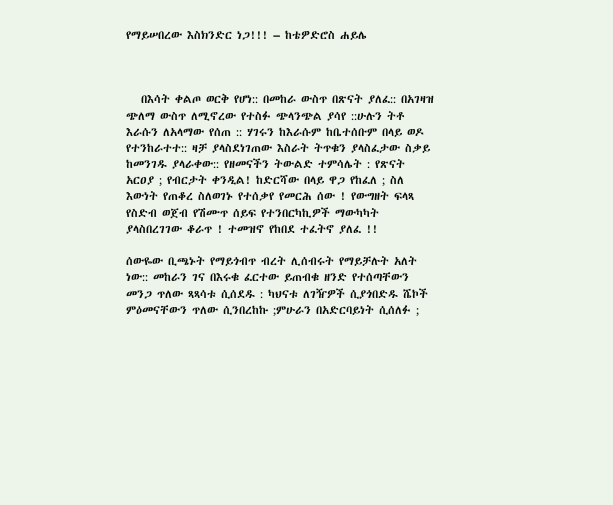የማይሠበረው እስክንድር ነጋ!!! – ከቴዎድሮስ ሐይሌ



   በእሳት ቀልጦ ወርቅ የሆነ:: በመከራ ውስጥ በጽናት ያለፈ:: በአገዛዝ ጭለማ ውስጥ ለሚኖረው የተስፉ ጭላንጭል ያሳየ ::ሁሉን ትቶ እራሱን ለአላማው የሰጠ :: ሃገሩን ከእራሱም ከቤተሰቡም በላይ ወዶ የተንከራተተ:: ዛቻ ያላስደነገጠው እስራት ትጥቁን ያላስፈታው ስቃይ ከመንገዱ ያላራቀው:: የዘመናችን ትውልድ ተምሳሌት : የጽናት አርዐያ ; የብርታት ቀንዲል! ከድርሻው በላይ ዋጋ የከፈለ ; ስለ እውነት የጠቆረ ስለወገኑ የተሰቃየ የመርሕ ሰው ! የውግዘት ፍላጻ የስድብ ወጀብ የሽሙጥ ሰይፍ የተንበርካኪዎች ማውካካት ያላስበረገገው ቆራጥ ! ተመዝኖ የከበደ ተፈትኖ ያለፈ !!

ሰውዬው ቢጫኑት የማይጎብጥ ብረት ሊሰብሩት የማይቻሉት አለት ነው:: መከራን ገና በእሩቁ ፈርተው ይጠብቁ ዘንድ የተሰጣቸውን መንጋ ጥለው ጻጻሳቱ ሲሰደዱ : ካህናቱ ለገዥዎች ሲያጎበድዱ ሼኮች ምዕመናቸውን ጥለው ሲንበረከኩ ;ምሁራን በአድርባይነት ሲሰለፉ ;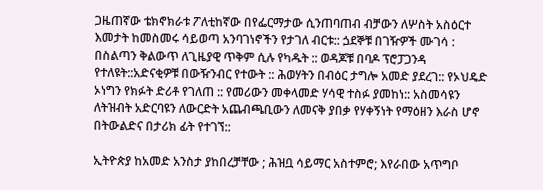ጋዜጠኛው ቴክኖክራቱ ፖለቲከኛው በየፌርማታው ሲንጠባጠብ ብቻውን ለሦስት አስዕርተ እመታት ከመስመሩ ሳይወጣ አንባገነኖችን የታገለ ብርቱ:: ጏደኞቹ በገዥዎች ሙገሳ : በስልጣን ቅልውጥ ለጊዜያዊ ጥቅም ሲሉ የካዱት :: ወዳጆቹ በባዶ ፕሮፓጋንዳ የተለዩት::አድናቂዎቹ በውዥንብር የተውት :: ሕወሃትን በብዕር ታግሎ አመድ ያደረገ:: የኦህዴድ ኦነግን የክፉት ድሪቶ የገለጠ :: የመሪውን መቀላመድ ሃሳዊ ተስፉ ያመከነ:: አስመሳዩን ለትዝብት አድርባዩን ለውርድት አጨብጫቢውን ለመናቅ ያበቃ የሃቀኝነት የማዕዘን እራስ ሆኖ በትውልድና በታሪክ ፊት የተገኘ::

ኢትዮጵያ ከአመድ አንስታ ያከበረቻቸው ; ሕዝቧ ሳይማር አስተምሮ; እየራበው አጥግቦ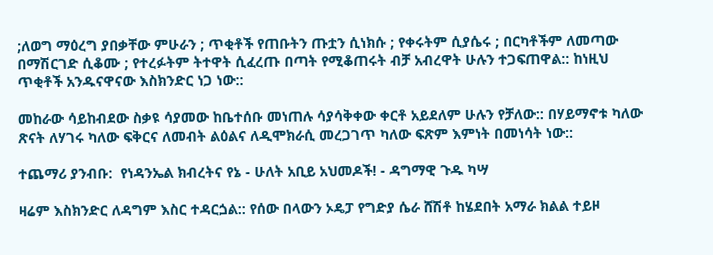;ለወግ ማዕረግ ያበቃቸው ምሁራን ; ጥቂቶች የጠቡትን ጡቷን ሲነክሱ ; የቀሩትም ሲያሴሩ ; በርካቶችም ለመጣው በማሽርገድ ሲቆሙ ; የተረፉትም ትተዋት ሲፈረጡ በጣት የሚቆጠሩት ብቻ አብረዋት ሁሉን ተጋፍጠዋል:: ከነዚህ ጥቂቶች አንዱናዋናው እስክንድር ነጋ ነው::

መከራው ሳይከብደው ስቃዩ ሳያመው ከቤተሰቡ መነጠሉ ሳያሳቅቀው ቀርቶ አይደለም ሁሉን የቻለው:: በሃይማኖቱ ካለው ጽናት ለሃገሩ ካለው ፍቅርና ለመብት ልዕልና ለዲሞክራሲ መረጋገጥ ካለው ፍጽም እምነት በመነሳት ነው::

ተጨማሪ ያንብቡ:  የነዳንኤል ክብረትና የኔ - ሁለት አቢይ አህመዶች! - ዳግማዊ ጉዱ ካሣ

ዛሬም እስክንድር ለዳግም እስር ተዳርጏል:: የሰው በላውን ኦዴፓ የግድያ ሴራ ሸሽቶ ከሄደበት አማራ ክልል ተይዞ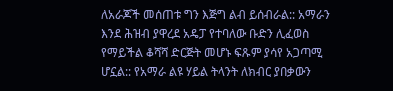ለአራጆች መሰጠቱ ግን እጅግ ልብ ይሰብራል:: አማራን እንደ ሕዝብ ያዋረደ አዴፓ የተባለው ቡድን ሊፈወስ የማይችል ቆሻሻ ድርጅት መሆኑ ፍጹም ያሳየ አጋጣሚ ሆኗል:: የአማራ ልዩ ሃይል ትላንት ለክብር ያበቃውን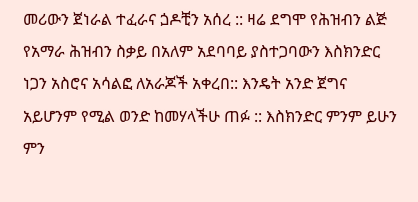መሪውን ጀነራል ተፈራና ጏዶቺን አሰረ :: ዛሬ ደግሞ የሕዝብን ልጅ የአማራ ሕዝብን ስቃይ በአለም አደባባይ ያስተጋባውን እስክንድር ነጋን አስሮና አሳልፎ ለአራጆች አቀረበ:: እንዴት አንድ ጀግና አይሆንም የሚል ወንድ ከመሃላችሁ ጠፉ :: እስክንድር ምንም ይሁን ምን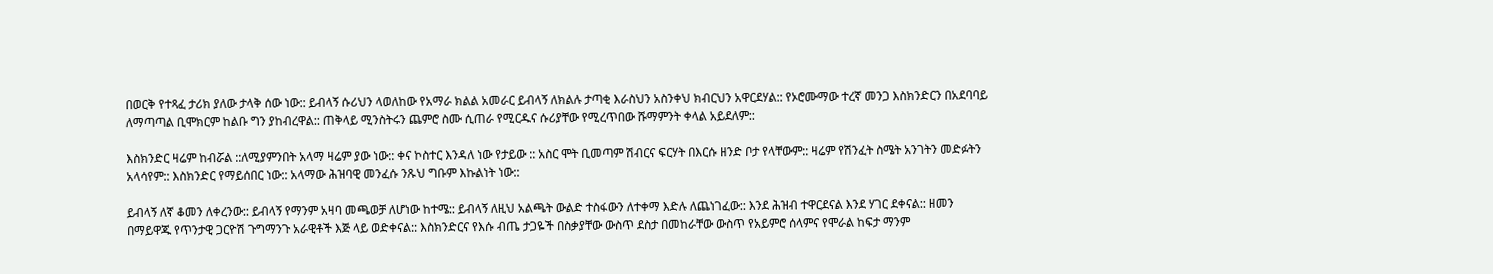በወርቅ የተጻፈ ታሪክ ያለው ታላቅ ሰው ነው:: ይብላኝ ሱሪህን ላወለከው የአማራ ክልል አመራር ይብላኝ ለክልሉ ታጣቂ እራስህን አስንቀህ ክብርህን አዋርደሃል:: የኦሮሙማው ተረኛ መንጋ እስክንድርን በአደባባይ ለማጣጣል ቢሞክርም ከልቡ ግን ያከብረዋል:: ጠቅላይ ሚንስትሩን ጨምሮ ስሙ ሲጠራ የሚርዱና ሱሪያቸው የሚረጥበው ሹማምንት ቀላል አይደለም::

እስክንድር ዛሬም ከብሯል ::ለሚያምንበት አላማ ዛሬም ያው ነው:: ቀና ኮስተር እንዳለ ነው የታይው :: አስር ሞት ቢመጣም ሽብርና ፍርሃት በእርሱ ዘንድ ቦታ የላቸውም:: ዛሬም የሽንፈት ስሜት አንገትን መድፉትን አላሳየም:: እስክንድር የማይሰበር ነው:: አላማው ሕዝባዊ መንፈሱ ንጹህ ግቡም እኩልነት ነው::

ይብላኝ ለኛ ቆመን ለቀረንው:: ይብላኝ የማንም አዛባ መጫወቻ ለሆነው ከተሜ:: ይብላኝ ለዚህ አልጫት ውልድ ተስፋውን ለተቀማ እድሉ ለጨነገፈው:: እንደ ሕዝብ ተዋርደናል እንደ ሃገር ደቀናል:: ዘመን በማይዋጁ የጥንታዊ ጋርዮሽ ጉግማንጉ አራዊቶች እጅ ላይ ወድቀናል:: እስክንድርና የእሱ ብጤ ታጋዬች በስቃያቸው ውስጥ ደስታ በመከራቸው ውስጥ የአይምሮ ሰላምና የሞራል ከፍታ ማንም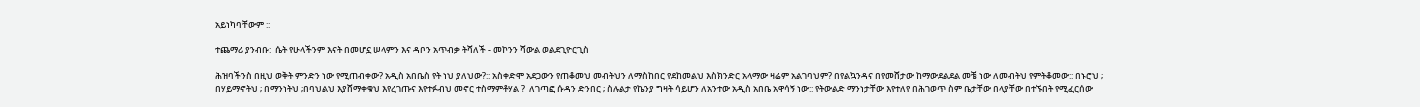አይነካባቸውም ::

ተጨማሪ ያንብቡ:  ሴት የሁላችንም እናት በመሆኗ ሠላምን እና ዳቦን አጥብቃ ትሻለች - መኮንን ሻውል ወልደጊዮርጊስ

ሕዝባችንስ በዚህ ወቅት ምንድን ነው የሚጠብቀው? አዲስ አበቤስ የት ነህ ያለህው?:: አስቀድሞ አደጋውን የጠቆመህ መብትህን ለማስከበር የደከመልህ እስክንድር አላማው ዛሬም አልገባህም? በየልኳንዳና በየመሸታው ከማውደልደል መቼ ነው ለመብትህ የምትቆመው:: በኑሮህ ; በሃይማኖትህ ; በማንነትህ ;በባህልህ እያሸማቀቁህ እየረገጡና እየተፉብህ መኖር ተስማምቶሃል ?  ለገጣፎ ሱዳን ድንበር ; ስሉልታ የኬንያ ግዛት ሳይሆን ለአንተው አዲስ አበቤ አዋሳኝ ነው:: የትውልድ ማንነታቸው እየተለየ በሕገወጥ ስም ቤታቸው በላያቸው በተኙበት የሚፈርሰው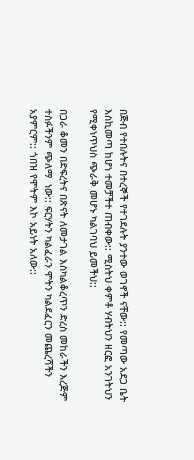በጅብ የተበሉትና በተረኞች የተገደሉት ያንተው ወገኖች ናቸው:: የመጣው አደጋ ቤት እስኪመጣ ከሆነ ተመቻችተ ጠብቀው:: ሚስትህ ቀምቶ ሃብትህን ዘርፎ አንገትህን የሚቀነጥህስ ጭራቅ መሆኑ ካልገባህ ይመችህ::

በጋራ ቆመን በድፍረትና በጽናት ለመታገል እስካልቆረጥን ድረስ መከራችን እረጅም ተስፉችንም ጭለማ  ነው:: ፍርሃትን ካልፈራን ሞትን ካልደፈርን መጨረሻችን አያምርም:: ጎበዝ የሞትም እኮ አይነት አለው::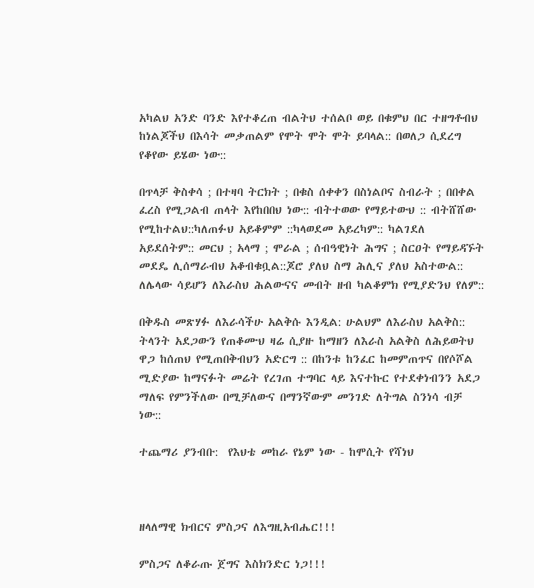አካልህ አንድ ባንድ እየተቆረጠ ብልትህ ተሰልቦ ወይ በቁምህ በር ተዘግቶብህ ከነልጆችህ በእሳት መቃጠልም የሞት ሞት ሞት ይባላል:: በወለጋ ሲደረግ የቆየው ይሄው ነው::

በጥላቻ ቅስቀሳ ; በተዛባ ትርክት ; በቁስ ሰቀቀን በስነልቦና ስብራት ; በበቀል ፈረስ የሚጋልብ ጠላት እየከበበህ ነው:: ብትተወው የማይተውህ :: ብትሸሸው የሚከተልህ::ካለጠፉህ አይቆምም ::ካላወደመ አይረካም:: ካልገደለ አይደሰትም:: መርህ ; አላማ ; ሞራል ; ሰብዓዊነት ሕግና ; ስርዐት የማይዳኙት መደዴ ሊሰማራብህ አቆብቁቧል::ጆሮ ያለህ ስማ ሕሊና ያለህ አስተውል:: ለሌላው ሳይሆን ለእራስህ ሕልውናና መብት ዘብ ካልቆምክ የሚያድንህ የለም::

በቅዱስ መጽሃፉ ለእራሳችሁ አልቅሱ እንዲል: ሁልህም ለእራስህ አልቅስ:: ትላንት አደጋውን የጠቆሙህ ዛሬ ሲያዙ ከማዘን ለእራስ አልቅስ ለሕይወትህ ዋጋ ከሰጠህ የሚጠበቅብህን አድርግ :: በከንቱ ከንፈር ከመምጠጥና በየሶሾል ሚድያው ከማናፉት መሬት የረገጠ ተግባር ላይ እናተኩር የተደቀነብንን አደጋ ማለፍ የምንችለው በሚቻለውና በማንኛውም መንገድ ለትግል ስንነሳ ብቻ ነው::

ተጨማሪ ያንብቡ:  የእህቴ መከራ የኔም ነው - ከሞሲት የሻነህ



ዘላለማዊ ክብርና ምስጋና ለእግዚአብሔር!!!

ምስጋና ለቆራጡ ጀግና እስክንድር ነጋ!!!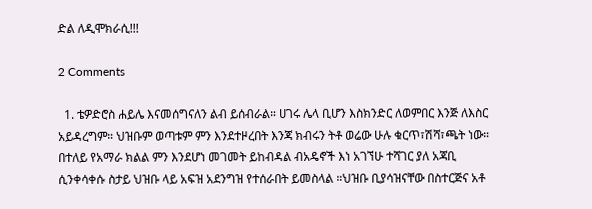ድል ለዲሞክራሲ!!!

2 Comments

  1. ቴዎድሮስ ሐይሌ እናመሰግናለን ልብ ይሰብራል። ሀገሩ ሌላ ቢሆን እስክንድር ለወምበር እንጅ ለእስር አይዳረግም። ህዝቡም ወጣቱም ምን እንደተዞረበት እንጃ ክብሩን ትቶ ወሬው ሁሉ ቁርጥ፣ሽሻ፣ጫት ነው። በተለይ የአማራ ክልል ምን እንደሆነ መገመት ይከብዳል ብአዴኖች እነ አገኘሁ ተሻገር ያለ አጃቢ ሲንቀሳቀሱ ስታይ ህዝቡ ላይ አፍዝ አደንግዝ የተሰራበት ይመስላል ።ህዝቡ ቢያሳዝናቸው በስተርጅና አቶ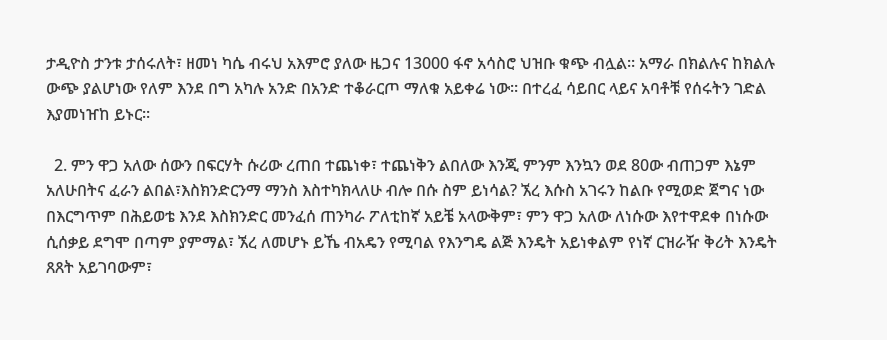ታዲዮስ ታንቱ ታሰሩለት፣ ዘመነ ካሴ ብሩህ አእምሮ ያለው ዜጋና 13000 ፋኖ አሳስሮ ህዝቡ ቁጭ ብሏል። አማራ በክልሉና ከክልሉ ውጭ ያልሆነው የለም እንደ በግ አካሉ አንድ በአንድ ተቆራርጦ ማለቁ አይቀሬ ነው። በተረፈ ሳይበር ላይና አባቶቹ የሰሩትን ገድል እያመነዠከ ይኑር።

  2. ምን ዋጋ አለው ሰውን በፍርሃት ሱሪው ረጠበ ተጨነቀ፣ ተጨነቅን ልበለው እንጂ ምንም እንኳን ወደ 80ው ብጠጋም እኔም አለሁበትና ፈራን ልበል፣እስክንድርንማ ማንስ እስተካክላለሁ ብሎ በሱ ስም ይነሳል? ኧረ እሱስ አገሩን ከልቡ የሚወድ ጀግና ነው በእርግጥም በሕይወቴ እንደ እስክንድር መንፈሰ ጠንካራ ፖለቲከኛ አይቼ አላውቅም፣ ምን ዋጋ አለው ለነሱው እየተዋደቀ በነሱው ሲሰቃይ ደግሞ በጣም ያምማል፣ ኧረ ለመሆኑ ይኼ ብአዴን የሚባል የእንግዴ ልጅ እንዴት አይነቀልም የነኛ ርዝራዥ ቅሪት እንዴት ጸጸት አይገባውም፣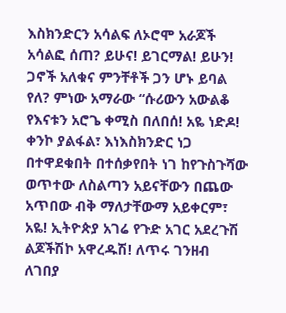እስክንድርን አሳልፍ ለኦሮሞ አራጆች አሳልፎ ሰጠ? ይሁና! ይገርማል! ይሁን! ጋኖች አለቁና ምንቸቶች ጋን ሆኑ ይባል የለ? ምነው አማራው “ሱሪውን አውልቆ የእናቱን አሮጌ ቀሚስ በለበሰ! አዬ ነድዶ! ቀንኮ ያልፋል፣ እነእስክንድር ነጋ በተዋደቁበት በተሰቃየበት ነገ ከየጉስጉሻው ወጥተው ለስልጣን አይናቸውን በጨው አጥበው ብቅ ማለታቸውማ አይቀርም፣ አዬ! ኢትዮጵያ አገሬ የጉድ አገር አደረጉሽ ልጆችሽኮ አዋረዱሽ! ለጥሩ ገንዘብ ለገበያ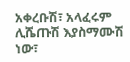አቀረቡሽ፣ አላፈሩም ሊሼጡሽ እያስማሙሽ ነው፣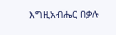እግዚአብሔር በቃሉ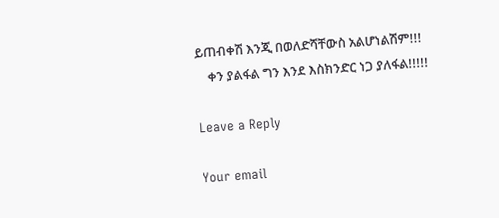ይጠብቀሽ እንጂ በወለድሻቸውስ አልሆነልሽም!!!
    ቀን ያልፋል ግን እንደ እስክንድር ነጋ ያለፋል!!!!!

Leave a Reply

Your email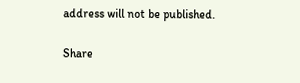address will not be published.

Share